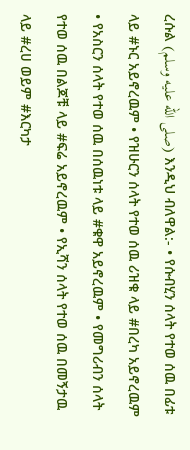ረሱል (صلى الله عليه وسلم) እንዲህ ብለዋል:- • የሱብሂን ሰላት የተወ ሰዉ በፊቱ ላይ #ኑር አይኖረዉም • የዝሁርን ሰላት የተወ ሰዉ ሪዝቁ ላይ #በረካ አይኖረዉም • የአስርን ሰላት የተወ ሰዉ በሰዉነቱ ላይ #ቁዋ አይኖረዉም • የመግሪብን ሰላት የተወ ሰዉ በልጆቹ ላይ #ፍሬ አይኖረዉም • የኢሻን ሰላት የተወ ሰዉ በመኝታዉ ላይ #ረሀ ወይም #እርካታ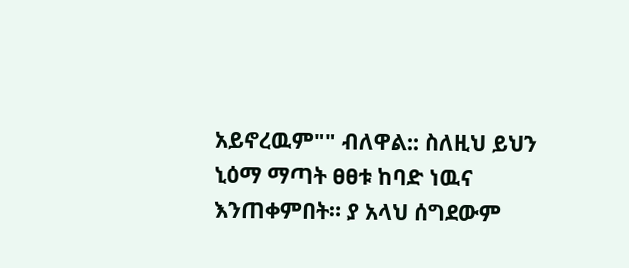አይኖረዉም"" ብለዋል:: ስለዚህ ይህን ኒዕማ ማጣት ፀፀቱ ከባድ ነዉና እንጠቀምበት። ያ አላህ ሰግደውም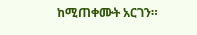ከሚጠቀሙት አርገን።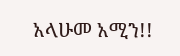አላሁመ አሚን!!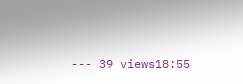--- 39 views18:55